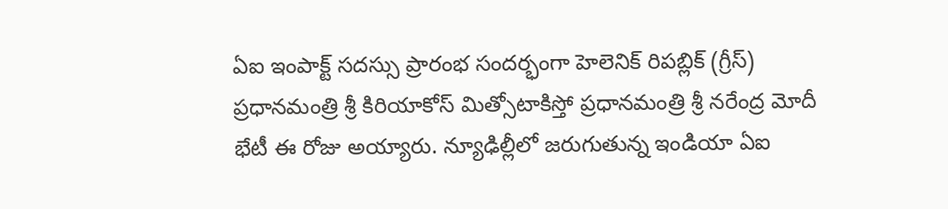ఏఐ ఇంపాక్ట్ సదస్సు ప్రారంభ సందర్భంగా హెలెనిక్ రిపబ్లిక్ (గ్రీస్) ప్రధానమంత్రి శ్రీ కిరియాకోస్ మిత్సోటాకిస్తో ప్రధానమంత్రి శ్రీ నరేంద్ర మోదీ భేటీ ఈ రోజు అయ్యారు. న్యూఢిల్లీలో జరుగుతున్న ఇండియా ఏఐ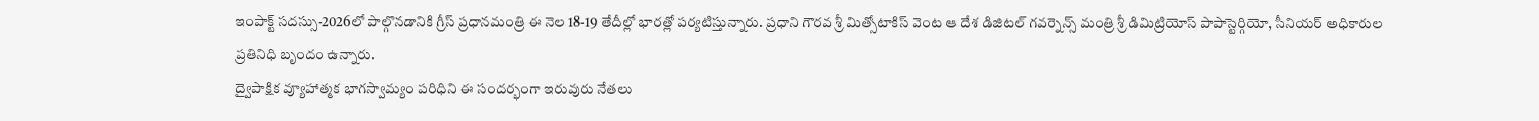ఇంపాక్ట్ సదస్సు-2026లో పాల్గొనడానికి గ్రీస్ ప్రధానమంత్రి ఈ నెల 18-19 తేదీల్లో భారత్లో పర్యటిస్తున్నారు. ప్రధాని గౌరవ శ్రీ మిత్సోటాకిస్ వెంట ఆ దేశ డిజిటల్ గవర్నెన్స్ మంత్రి శ్రీ డిమిట్రియోస్ పాపాస్టెర్గియో, సీనియర్ అధికారుల ప్రతినిధి బృందం ఉన్నారు.
ద్వైపాక్షిక వ్యూహాత్మక భాగస్వామ్యం పరిధిని ఈ సందర్భంగా ఇరువురు నేతలు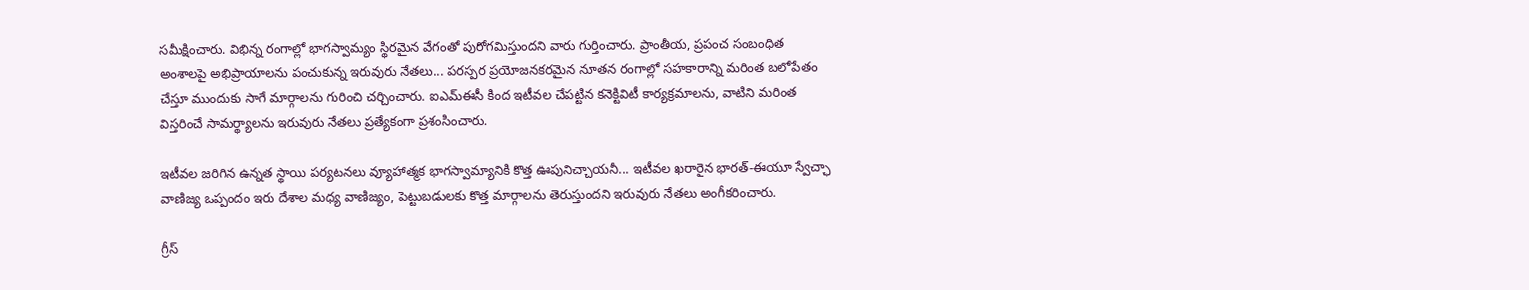సమీక్షించారు. విభిన్న రంగాల్లో భాగస్వామ్యం స్థిరమైన వేగంతో పురోగమిస్తుందని వారు గుర్తించారు. ప్రాంతీయ, ప్రపంచ సంబంధిత అంశాలపై అభిప్రాయాలను పంచుకున్న ఇరువురు నేతలు... పరస్పర ప్రయోజనకరమైన నూతన రంగాల్లో సహకారాన్ని మరింత బలోపేతం చేస్తూ ముందుకు సాగే మార్గాలను గురించి చర్చించారు. ఐఎమ్ఈసీ కింద ఇటీవల చేపట్టిన కనెక్టివిటీ కార్యక్రమాలను, వాటిని మరింత విస్తరించే సామర్థ్యాలను ఇరువురు నేతలు ప్రత్యేకంగా ప్రశంసించారు.

ఇటీవల జరిగిన ఉన్నత స్థాయి పర్యటనలు వ్యూహాత్మక భాగస్వామ్యానికి కొత్త ఊపునిచ్చాయనీ... ఇటీవల ఖరారైన భారత్-ఈయూ స్వేచ్ఛా వాణిజ్య ఒప్పందం ఇరు దేశాల మధ్య వాణిజ్యం, పెట్టుబడులకు కొత్త మార్గాలను తెరుస్తుందని ఇరువురు నేతలు అంగీకరించారు.

గ్రీస్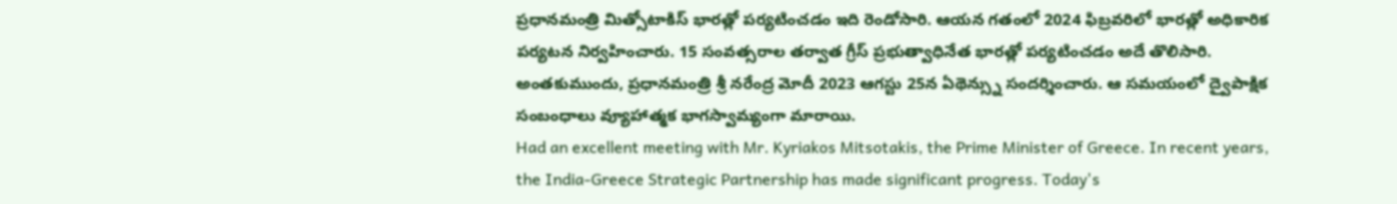ప్రధానమంత్రి మిత్సోటాకిస్ భారత్లో పర్యటించడం ఇది రెండోసారి. ఆయన గతంలో 2024 ఫిబ్రవరిలో భారత్లో అధికారిక పర్యటన నిర్వహించారు. 15 సంవత్సరాల తర్వాత గ్రీస్ ప్రభుత్వాధినేత భారత్లో పర్యటించడం అదే తొలిసారి. అంతకుముందు, ప్రధానమంత్రి శ్రీ నరేంద్ర మోదీ 2023 ఆగస్టు 25న ఏథెన్స్ను సందర్శించారు. ఆ సమయంలో ద్వైపాక్షిక సంబంధాలు వ్యూహాత్మక భాగస్వామ్యంగా మారాయి.
Had an excellent meeting with Mr. Kyriakos Mitsotakis, the Prime Minister of Greece. In recent years, the India-Greece Strategic Partnership has made significant progress. Today's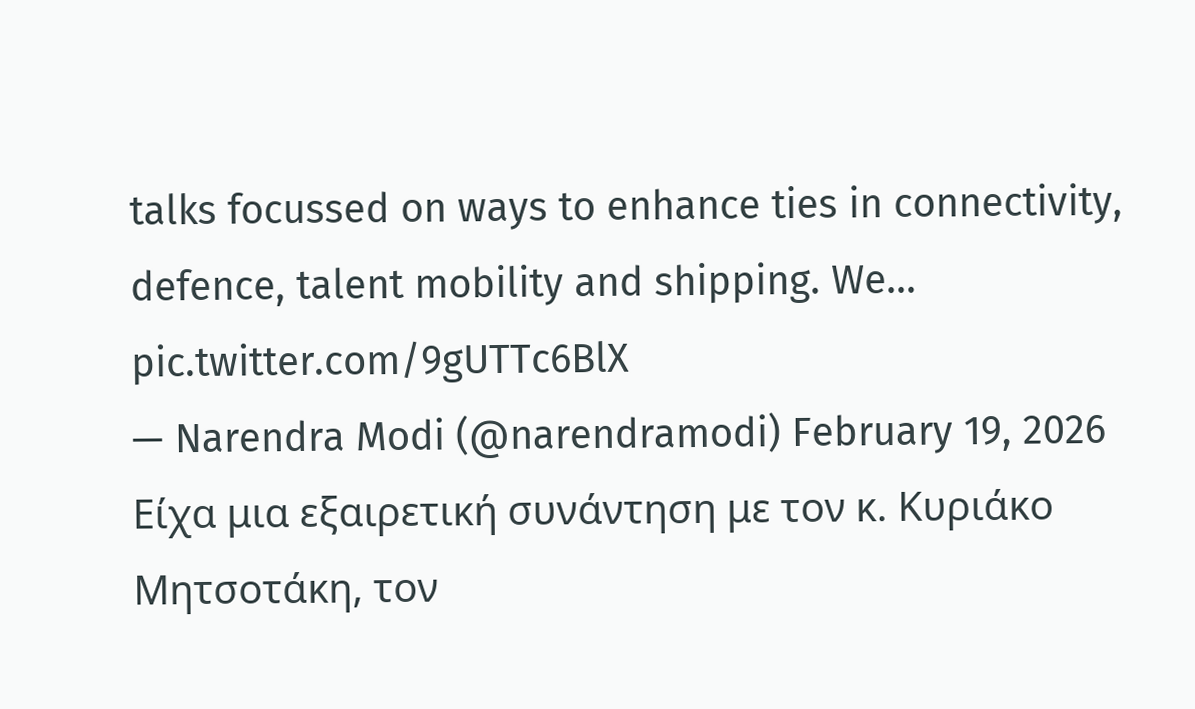talks focussed on ways to enhance ties in connectivity, defence, talent mobility and shipping. We… pic.twitter.com/9gUTTc6BlX
— Narendra Modi (@narendramodi) February 19, 2026
Είχα μια εξαιρετική συνάντηση με τον κ. Κυριάκο Μητσοτάκη, τον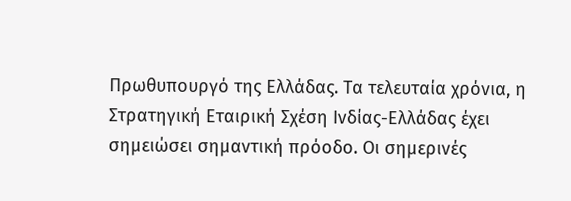Πρωθυπουργό της Ελλάδας. Τα τελευταία χρόνια, η Στρατηγική Εταιρική Σχέση Ινδίας-Ελλάδας έχει σημειώσει σημαντική πρόοδο. Οι σημερινές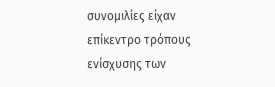συνομιλίες είχαν επίκεντρο τρόπους ενίσχυσης των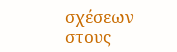σχέσεων στους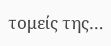τομείς της…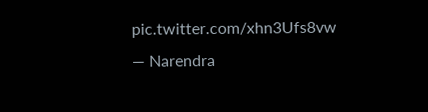pic.twitter.com/xhn3Ufs8vw
— Narendra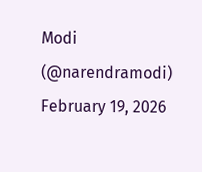Modi (@narendramodi) February 19, 2026